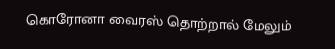கொரோனா வைரஸ் தொற்றால் மேலும்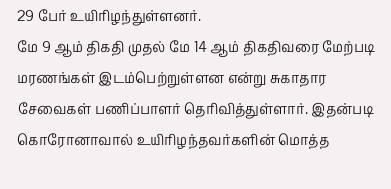29 பேர் உயிரிழந்துள்ளனர்.
மே 9 ஆம் திகதி முதல் மே 14 ஆம் திகதிவரை மேற்படி மரணங்கள் இடம்பெற்றுள்ளன என்று சுகாதார சேவைகள் பணிப்பாளர் தெரிவித்துள்ளார். இதன்படி கொரோனாவால் உயிரிழந்தவர்களின் மொத்த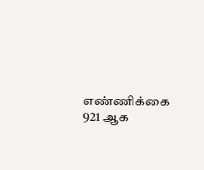எண்ணிக்கை 921 ஆக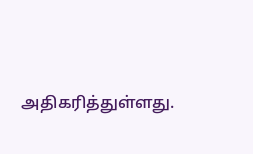அதிகரித்துள்ளது.